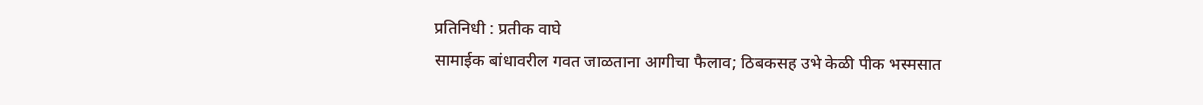प्रतिनिधी : प्रतीक वाघे
सामाईक बांधावरील गवत जाळताना आगीचा फैलाव; ठिबकसह उभे केळी पीक भस्मसात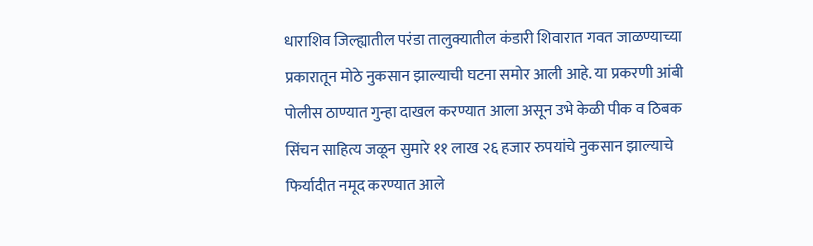धाराशिव जिल्ह्यातील परंडा तालुक्यातील कंडारी शिवारात गवत जाळण्याच्या प्रकारातून मोठे नुकसान झाल्याची घटना समोर आली आहे. या प्रकरणी आंबी पोलीस ठाण्यात गुन्हा दाखल करण्यात आला असून उभे केळी पीक व ठिबक सिंचन साहित्य जळून सुमारे ११ लाख २६ हजार रुपयांचे नुकसान झाल्याचे फिर्यादीत नमूद करण्यात आले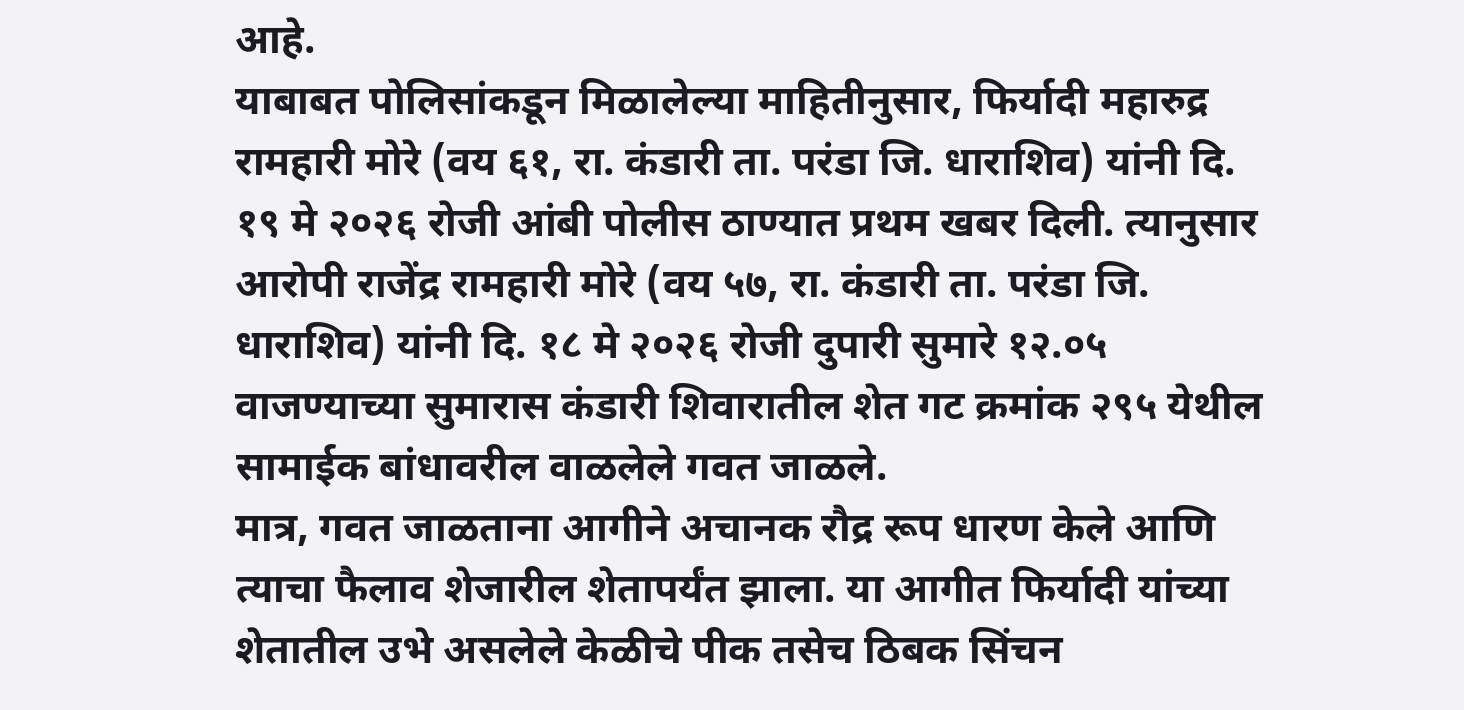आहे.
याबाबत पोलिसांकडून मिळालेल्या माहितीनुसार, फिर्यादी महारुद्र रामहारी मोरे (वय ६१, रा. कंडारी ता. परंडा जि. धाराशिव) यांनी दि. १९ मे २०२६ रोजी आंबी पोलीस ठाण्यात प्रथम खबर दिली. त्यानुसार आरोपी राजेंद्र रामहारी मोरे (वय ५७, रा. कंडारी ता. परंडा जि. धाराशिव) यांनी दि. १८ मे २०२६ रोजी दुपारी सुमारे १२.०५ वाजण्याच्या सुमारास कंडारी शिवारातील शेत गट क्रमांक २९५ येथील सामाईक बांधावरील वाळलेले गवत जाळले.
मात्र, गवत जाळताना आगीने अचानक रौद्र रूप धारण केले आणि त्याचा फैलाव शेजारील शेतापर्यंत झाला. या आगीत फिर्यादी यांच्या शेतातील उभे असलेले केळीचे पीक तसेच ठिबक सिंचन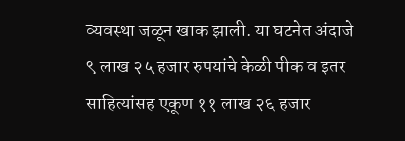व्यवस्था जळून खाक झाली. या घटनेत अंदाजे ९ लाख २५ हजार रुपयांचे केळी पीक व इतर साहित्यांसह एकूण ११ लाख २६ हजार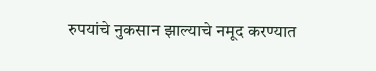रुपयांचे नुकसान झाल्याचे नमूद करण्यात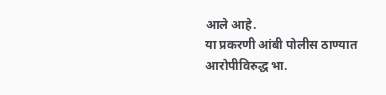आले आहे.
या प्रकरणी आंबी पोलीस ठाण्यात आरोपीविरुद्ध भा.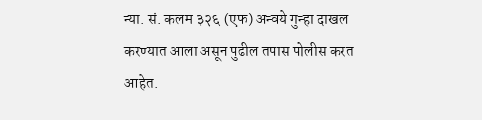न्या. सं. कलम ३२६ (एफ) अन्वये गुन्हा दाखल करण्यात आला असून पुढील तपास पोलीस करत आहेत.